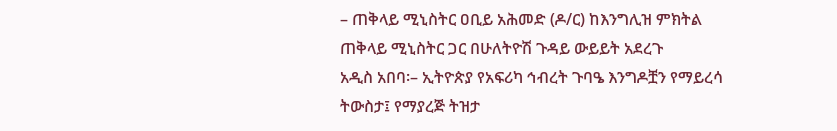– ጠቅላይ ሚኒስትር ዐቢይ አሕመድ (ዶ/ር) ከእንግሊዝ ምክትል ጠቅላይ ሚኒስትር ጋር በሁለትዮሽ ጉዳይ ውይይት አደረጉ
አዲስ አበባ፡– ኢትዮጵያ የአፍሪካ ኅብረት ጉባዔ እንግዶቿን የማይረሳ ትውስታ፤ የማያረጅ ትዝታ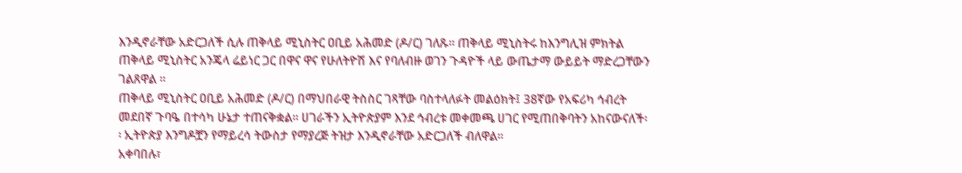እንዲኖራቸው አድርጋለች ሲሉ ጠቅላይ ሚኒስትር ዐቢይ አሕመድ (ዶ/ር) ገለጹ፡፡ ጠቅላይ ሚኒስትሩ ከእንግሊዝ ምክትል ጠቅላይ ሚኒስትር አንጄላ ሬይነር ጋር በዋና ዋና የሁለትዮሽ እና የባለብዙ ወገን ጉዳዮች ላይ ውጤታማ ውይይት ማድረጋቸውን ገልጸዋል ፡፡
ጠቅላይ ሚኒስትር ዐቢይ አሕመድ (ዶ/ር) በማህበራዊ ትስስር ገጻቸው ባስተላለፉት መልዕክት፤ 38ኛው የአፍሪካ ኅብረት መደበኛ ጉባዔ በተሳካ ሁኔታ ተጠናቅቋል። ሀገራችን ኢትዮጵያም እንደ ኅብረቱ መቀመጫ ሀገር የሚጠበቅባትን አከናውናለች፡፡ ኢትዮጵያ እንግዶቿን የማይረሳ ትውስታ የማያረጅ ትዝታ እንዲኖራቸው አድርጋለች ብለዋል፡፡
አቀባበሉ፣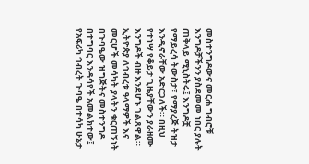መስተንግዶውና መርሐ ግብሮቹ እንግዶቻችንን ያስደመመ ነበር ያሉት ጠቅላይ ሚኒስትሩ፤ እንግዶቿ የማይረሳ ትውስታ፣ የማያረጅ ትዝታ እንዲኖራቸው አድርጋለች። በዚህ የተነሣ የቆይታ ጊዜያቸውን ያራዘሙ እንግዶች ብዙ እንደሆኑ ገልጸዋል።
ኢትዮጵያ ለኅብረቱ ዓላማዎች እና መርሆች መሳካት ያላትን ቁርጠኝነት በጉባዔው ዝግጅትና መስተንግዶ በተግባር እንዳሳየች አመልክተው፤ የአፍሪካ ኅብረት ጉባዔ በተሳካ ሁኔታ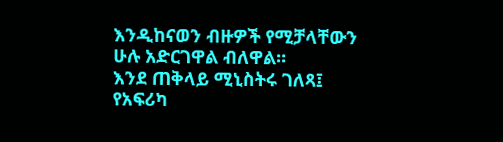እንዲከናወን ብዙዎች የሚቻላቸውን ሁሉ አድርገዋል ብለዋል።
እንደ ጠቅላይ ሚኒስትሩ ገለጻ፤ የአፍሪካ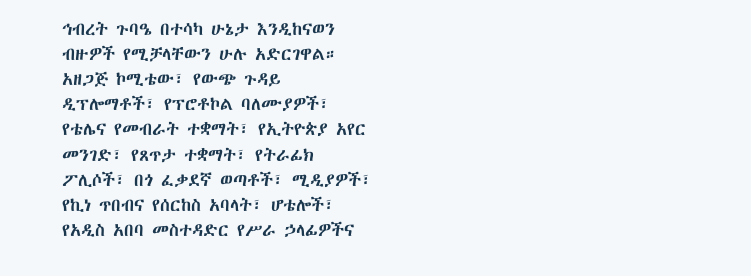ኅብረት ጉባዔ በተሳካ ሁኔታ እንዲከናወን ብዙዎች የሚቻላቸውን ሁሉ አድርገዋል። አዘጋጅ ኮሚቴው፣ የውጭ ጉዳይ ዲፕሎማቶች፣ የፕሮቶኮል ባለሙያዎች፣ የቴሌና የመብራት ተቋማት፣ የኢትዮጵያ አየር መንገድ፣ የጸጥታ ተቋማት፣ የትራፊክ ፖሊሶች፣ በጎ ፈቃደኛ ወጣቶች፣ ሚዲያዎች፣ የኪነ ጥበብና የሰርከስ አባላት፣ ሆቴሎች፣ የአዲስ አበባ መስተዳድር የሥራ ኃላፊዎችና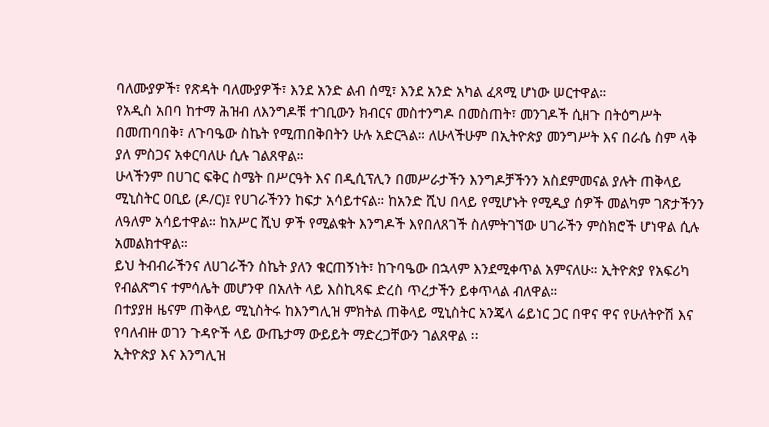ባለሙያዎች፣ የጽዳት ባለሙያዎች፣ እንደ አንድ ልብ ሰሚ፣ እንደ አንድ አካል ፈጻሚ ሆነው ሠርተዋል።
የአዲስ አበባ ከተማ ሕዝብ ለእንግዶቹ ተገቢውን ክብርና መስተንግዶ በመስጠት፣ መንገዶች ሲዘጉ በትዕግሥት በመጠባበቅ፣ ለጉባዔው ስኬት የሚጠበቅበትን ሁሉ አድርጓል። ለሁላችሁም በኢትዮጵያ መንግሥት እና በራሴ ስም ላቅ ያለ ምስጋና አቀርባለሁ ሲሉ ገልጸዋል።
ሁላችንም በሀገር ፍቅር ስሜት በሥርዓት እና በዲሲፕሊን በመሥራታችን እንግዶቻችንን አስደምመናል ያሉት ጠቅላይ ሚኒስትር ዐቢይ (ዶ/ር)፤ የሀገራችንን ከፍታ አሳይተናል። ከአንድ ሺህ በላይ የሚሆኑት የሚዲያ ሰዎች መልካም ገጽታችንን ለዓለም አሳይተዋል። ከአሥር ሺህ ዎች የሚልቁት እንግዶች እየበለጸገች ስለምትገኘው ሀገራችን ምስክሮች ሆነዋል ሲሉ አመልክተዋል።
ይህ ትብብራችንና ለሀገራችን ስኬት ያለን ቁርጠኝነት፣ ከጉባዔው በኋላም እንደሚቀጥል አምናለሁ። ኢትዮጵያ የአፍሪካ የብልጽግና ተምሳሌት መሆንዋ በአለት ላይ እስኪጻፍ ድረስ ጥረታችን ይቀጥላል ብለዋል።
በተያያዘ ዜናም ጠቅላይ ሚኒስትሩ ከእንግሊዝ ምክትል ጠቅላይ ሚኒስትር አንጄላ ሬይነር ጋር በዋና ዋና የሁለትዮሽ እና የባለብዙ ወገን ጉዳዮች ላይ ውጤታማ ውይይት ማድረጋቸውን ገልጸዋል ፡፡
ኢትዮጵያ እና እንግሊዝ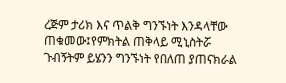ረጅም ታሪክ እና ጥልቅ ግንኙነት እንዳላቸው ጠቁመው፤የምክትል ጠቅላይ ሚኒስትሯ ጉብኝትም ይሄንን ግንኙነት የበለጠ ያጠናክራል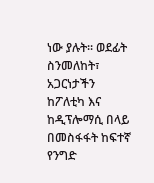ነው ያሉት፡፡ ወደፊት ስንመለከት፣ አጋርነታችን ከፖለቲካ እና ከዲፕሎማሲ በላይ በመስፋፋት ከፍተኛ የንግድ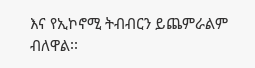እና የኢኮኖሚ ትብብርን ይጨምራልም ብለዋል፡፡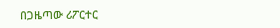በጋዜጣው ሪፖርተር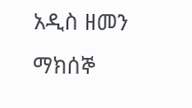አዲስ ዘመን ማክሰኞ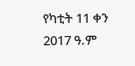የካቲት 11 ቀን 2017 ዓ.ም